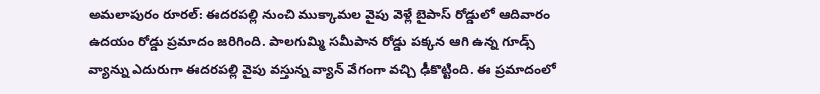అమలాపురం రూరల్: ఈదరపల్లి నుంచి ముక్కామల వైపు వెళ్లే బైపాస్ రోడ్డులో ఆదివారం ఉదయం రోడ్డు ప్రమాదం జరిగింది. పాలగుమ్మి సమీపాన రోడ్డు పక్కన ఆగి ఉన్న గూడ్స్ వ్యాన్ను ఎదురుగా ఈదరపల్లి వైపు వస్తున్న వ్యాన్ వేగంగా వచ్చి ఢీకొట్టింది. ఈ ప్రమాదంలో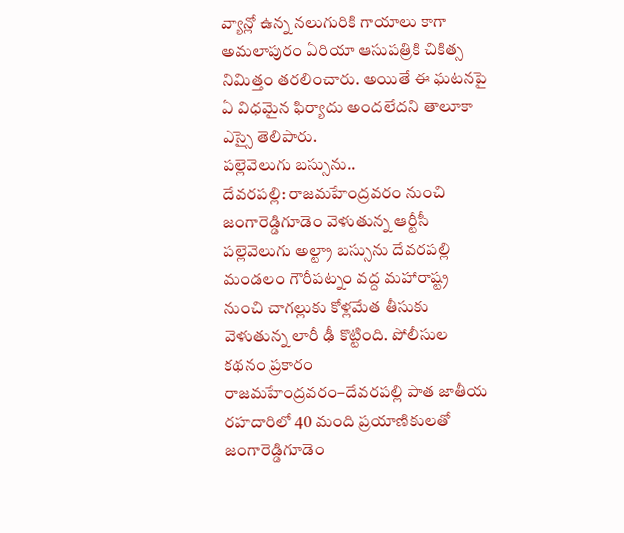వ్యాన్లో ఉన్న నలుగురికి గాయాలు కాగా అమలాపురం ఏరియా ఆసుపత్రికి చికిత్స నిమిత్తం తరలించారు. అయితే ఈ ఘటనపై ఏ విధమైన ఫిర్యాదు అందలేదని తాలూకా ఎస్సై తెలిపారు.
పల్లెవెలుగు బస్సును..
దేవరపల్లి: రాజమహేంద్రవరం నుంచి జంగారెడ్డిగూడెం వెళుతున్న ఆర్టీసీ పల్లెవెలుగు అల్ట్రా బస్సును దేవరపల్లి మండలం గౌరీపట్నం వద్ద మహారాష్ట్ర నుంచి చాగల్లుకు కోళ్లమేత తీసుకు వెళుతున్న లారీ ఢీ కొట్టింది. పోలీసుల కథనం ప్రకారం రాజమహేంద్రవరం–దేవరపల్లి పాత జాతీయ రహదారిలో 40 మంది ప్రయాణికులతో జంగారెడ్డిగూడెం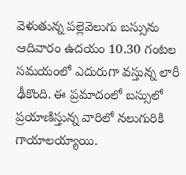వెళుతున్న పల్లెవెలుగు బస్సును ఆదివారం ఉదయం 10.30 గంటల సమయంలో ఎదురుగా వస్తున్న లారీ ఢీకొంది. ఈ ప్రమాదంలో బస్సులో ప్రయాణిస్తున్న వారిలో నలుగురికి గాయాలయ్యాయి.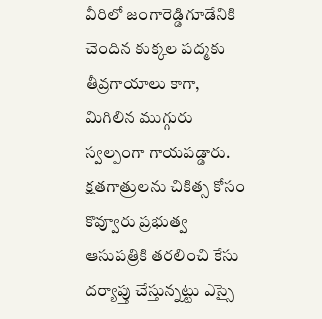వీరిలో జంగారెడ్డిగూడేనికి చెందిన కుక్కల పద్మకు తీవ్రగాయాలు కాగా, మిగిలిన ముగ్గురు స్వల్పంగా గాయపడ్డారు. క్షతగాత్రులను చికిత్స కోసం కొవ్వూరు ప్రభుత్వ ఆసుపత్రికి తరలించి కేసు దర్యాప్తు చేస్తున్నట్టు ఎస్సై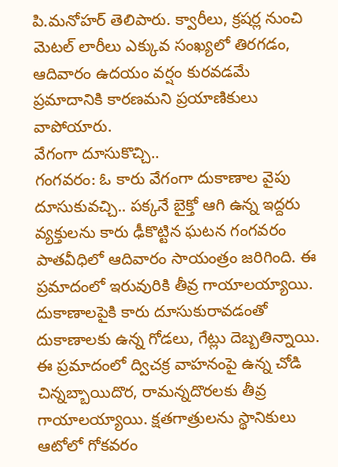పి.మనోహర్ తెలిపారు. క్వారీలు, క్రషర్ల నుంచి మెటల్ లారీలు ఎక్కువ సంఖ్యలో తిరగడం, ఆదివారం ఉదయం వర్షం కురవడమే ప్రమాదానికి కారణమని ప్రయాణికులు వాపోయారు.
వేగంగా దూసుకొచ్చి..
గంగవరం: ఓ కారు వేగంగా దుకాణాల వైపు దూసుకువచ్చి.. పక్కనే బైక్తో ఆగి ఉన్న ఇద్దరు వ్యక్తులను కారు ఢీకొట్టిన ఘటన గంగవరం పాతవీధిలో ఆదివారం సాయంత్రం జరిగింది. ఈ ప్రమాదంలో ఇరువురికి తీవ్ర గాయాలయ్యాయి. దుకాణాలపైకి కారు దూసుకురావడంతో దుకాణాలకు ఉన్న గోడలు, గేట్లు దెబ్బతిన్నాయి. ఈ ప్రమాదంలో ద్విచక్ర వాహనంపై ఉన్న చోడి చిన్నబ్బాయిదొర, రామన్నదొరలకు తీవ్ర గాయాలయ్యాయి. క్షతగాత్రులను స్థానికులు ఆటోలో గోకవరం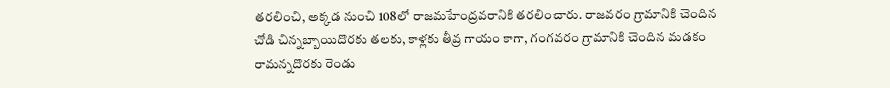తరలించి, అక్కడ నుంచి 108లో రాజమహేంద్రవరానికి తరలించారు. రాజవరం గ్రామానికి చెందిన చోడి చిన్నబ్బాయిదొరకు తలకు, కాళ్లకు తీవ్ర గాయం కాగా, గంగవరం గ్రామానికి చెందిన మడకం రామన్నదొరకు రెండు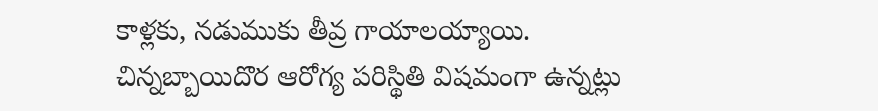కాళ్లకు, నడుముకు తీవ్ర గాయాలయ్యాయి. చిన్నబ్బాయిదొర ఆరోగ్య పరిస్థితి విషమంగా ఉన్నట్లు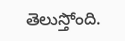తెలుస్తోంది.